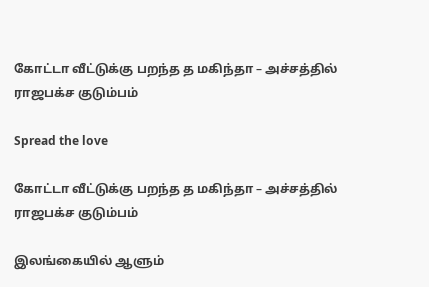கோட்டா வீட்டுக்கு பறந்த த மகிந்தா – அச்சத்தில் ராஜபக்ச குடும்பம்

Spread the love

கோட்டா வீட்டுக்கு பறந்த த மகிந்தா – அச்சத்தில் ராஜபக்ச குடும்பம்

இலங்கையில் ஆளும்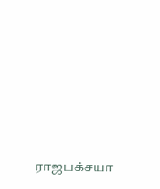ராஜபக்சயா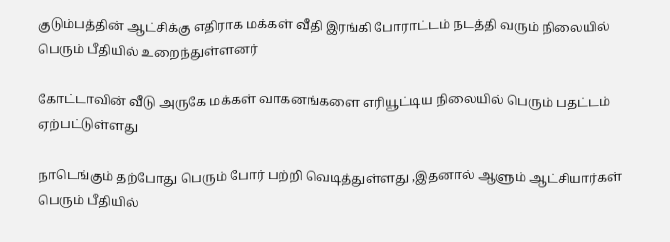குடும்பத்தின் ஆட்சிக்கு எதிராக மக்கள் வீதி இரங்கி போராட்டம் நடத்தி வரும் நிலையில் பெரும் பீதியில் உறைந்துள்ளனர்

கோட்டாவின் வீடு அருகே மக்கள் வாகனங்களை எரியூட்டிய நிலையில் பெரும் பதட்டம் ஏற்பட்டுள்ளது

நாடெங்கும் தற்போது பெரும் போர் பற்றி வெடித்துள்ளது ,இதனால் ஆளும் ஆட்சியார்கள் பெரும் பீதியில்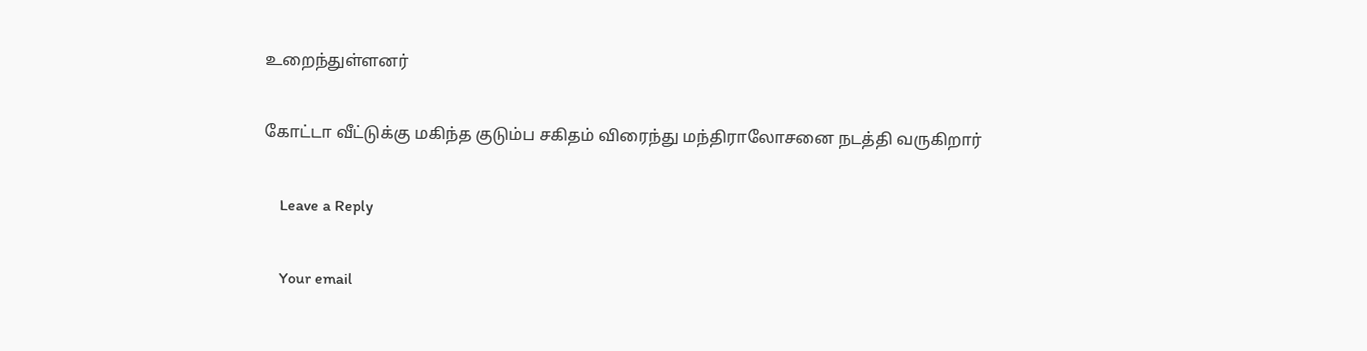உறைந்துள்ளனர்

கோட்டா வீட்டுக்கு மகிந்த குடும்ப சகிதம் விரைந்து மந்திராலோசனை நடத்தி வருகிறார்

    Leave a Reply

    Your email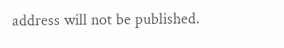address will not be published.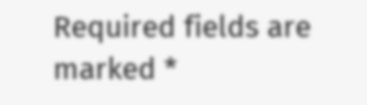Required fields are marked *